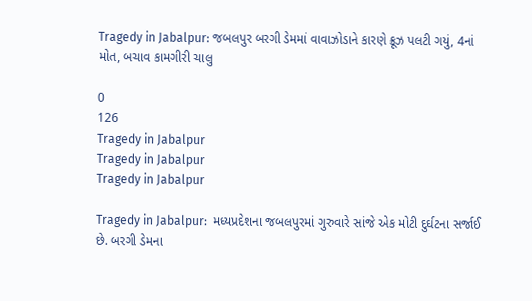Tragedy in Jabalpur: જબલપુર બરગી ડેમમાં વાવાઝોડાને કારણે ક્રૂઝ પલટી ગયું, 4નાં મોત, બચાવ કામગીરી ચાલુ

0
126
Tragedy in Jabalpur
Tragedy in Jabalpur
Tragedy in Jabalpur

Tragedy in Jabalpur:  મધ્યપ્રદેશના જબલપુરમાં ગુરુવારે સાંજે એક મોટી દુર્ઘટના સર્જાઈ છે. બરગી ડેમના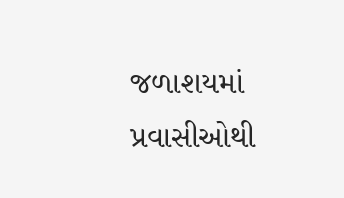જળાશયમાં પ્રવાસીઓથી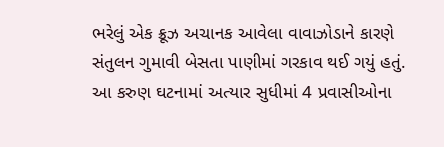ભરેલું એક ક્રૂઝ અચાનક આવેલા વાવાઝોડાને કારણે સંતુલન ગુમાવી બેસતા પાણીમાં ગરકાવ થઈ ગયું હતું. આ કરુણ ઘટનામાં અત્યાર સુધીમાં 4 પ્રવાસીઓના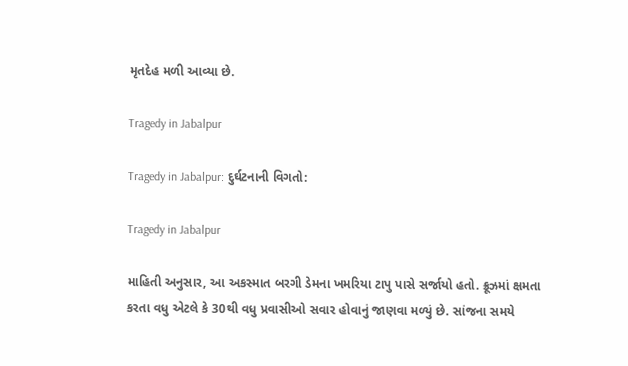મૃતદેહ મળી આવ્યા છે.

Tragedy in Jabalpur

Tragedy in Jabalpur: દુર્ઘટનાની વિગતો:

Tragedy in Jabalpur

માહિતી અનુસાર, આ અકસ્માત બરગી ડેમના ખમરિયા ટાપુ પાસે સર્જાયો હતો. ક્રૂઝમાં ક્ષમતા કરતા વધુ એટલે કે 30થી વધુ પ્રવાસીઓ સવાર હોવાનું જાણવા મળ્યું છે. સાંજના સમયે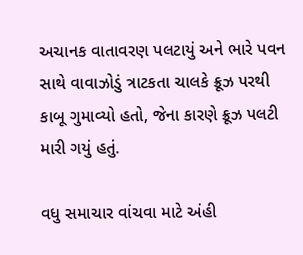અચાનક વાતાવરણ પલટાયું અને ભારે પવન સાથે વાવાઝોડું ત્રાટકતા ચાલકે ક્રૂઝ પરથી કાબૂ ગુમાવ્યો હતો, જેના કારણે ક્રૂઝ પલટી મારી ગયું હતું.

વધુ સમાચાર વાંચવા માટે અંહી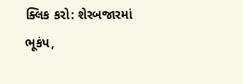ક્લિક કરો: શેરબજારમાં ભૂકંપ,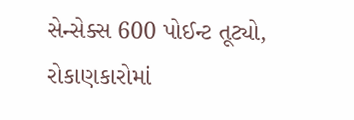સેન્સેક્સ 600 પોઈન્ટ તૂટ્યો, રોકાણકારોમાં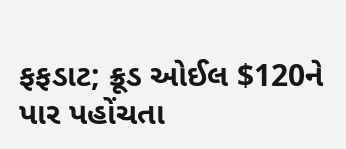ફફડાટ; ક્રૂડ ઓઈલ $120ને પાર પહોંચતા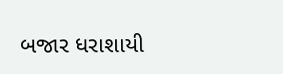બજાર ધરાશાયી